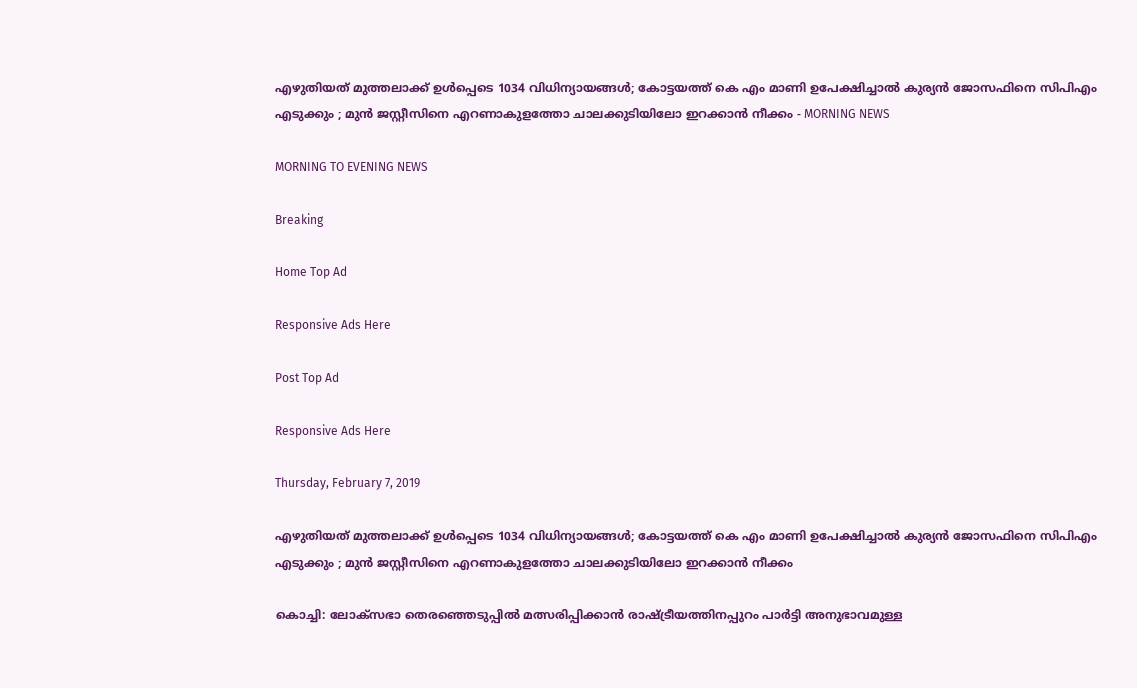എഴുതിയത് മുത്തലാക്ക് ഉള്‍പ്പെടെ 1034 വിധിന്യായങ്ങള്‍; കോട്ടയത്ത് കെ എം മാണി ഉപേക്ഷിച്ചാല്‍ കുര്യന്‍ ജോസഫിനെ സിപിഎം എടുക്കും ; മുന്‍ ജസ്റ്റീസിനെ എറണാകുളത്തോ ചാലക്കുടിയിലോ ഇറക്കാന്‍ നീക്കം - MORNING NEWS

MORNING TO EVENING NEWS

Breaking

Home Top Ad

Responsive Ads Here

Post Top Ad

Responsive Ads Here

Thursday, February 7, 2019

എഴുതിയത് മുത്തലാക്ക് ഉള്‍പ്പെടെ 1034 വിധിന്യായങ്ങള്‍; കോട്ടയത്ത് കെ എം മാണി ഉപേക്ഷിച്ചാല്‍ കുര്യന്‍ ജോസഫിനെ സിപിഎം എടുക്കും ; മുന്‍ ജസ്റ്റീസിനെ എറണാകുളത്തോ ചാലക്കുടിയിലോ ഇറക്കാന്‍ നീക്കം

കൊച്ചി: ലോക്‌സഭാ തെരഞ്ഞെടുപ്പില്‍ മത്സരിപ്പിക്കാന്‍ രാഷ്ട്രീയത്തിനപ്പുറം പാര്‍ട്ടി അനുഭാവമുള്ള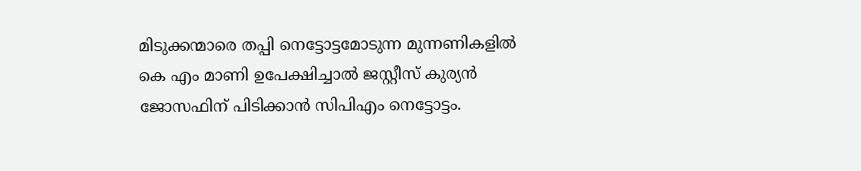മിടുക്കന്മാരെ തപ്പി നെട്ടോട്ടമോടുന്ന മുന്നണികളില്‍ കെ എം മാണി ഉപേക്ഷിച്ചാല്‍ ജസ്റ്റീസ് കുര്യന്‍ ജോസഫിന് പിടിക്കാന്‍ സിപിഎം നെട്ടോട്ടം.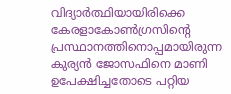വിദ്യാര്‍ത്ഥിയായിരിക്കെ കേരളാകോണ്‍ഗ്രസിന്റെ പ്രസ്ഥാനത്തിനൊപ്പമായിരുന്ന കുര്യന്‍ ജോസഫിനെ മാണി ഉപേക്ഷിച്ചതോടെ പറ്റിയ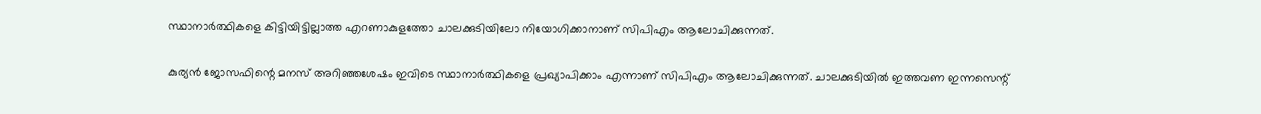സ്ഥാനാര്‍ത്ഥികളെ കിട്ടിയിട്ടില്ലാത്ത എറണാകുളത്തോ ചാലക്കുടിയിലോ നിയോഗിക്കാനാണ് സിപിഎം ആലോചിക്കുന്നത്.

കുര്യന്‍ ജോസഫിന്റെ മനസ് അറിഞ്ഞശേഷം ഇവിടെ സ്ഥാനാര്‍ത്ഥികളെ പ്രഖ്യാപിക്കാം എന്നാണ് സിപിഎം ആലോചിക്കുന്നത്. ചാലക്കുടിയില്‍ ഇത്തവണ ഇന്നസെന്റ്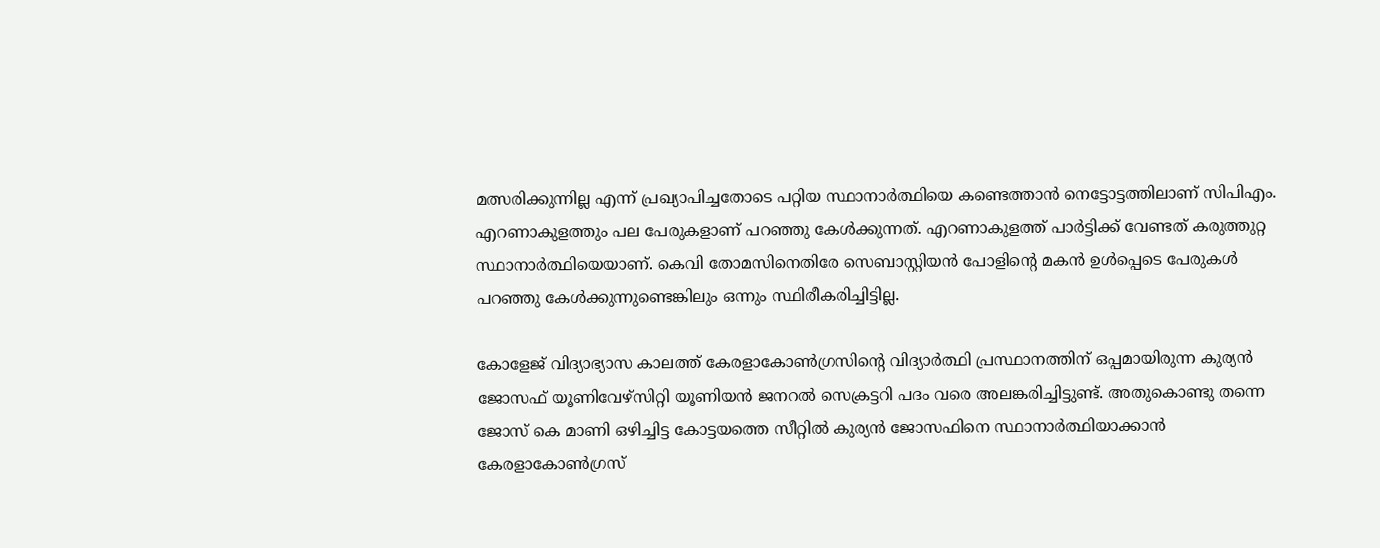മത്സരിക്കുന്നില്ല എന്ന് പ്രഖ്യാപിച്ചതോടെ പറ്റിയ സ്ഥാനാര്‍ത്ഥിയെ കണ്ടെത്താന്‍ നെട്ടോട്ടത്തിലാണ് സിപിഎം. എറണാകുളത്തും പല പേരുകളാണ് പറഞ്ഞു കേള്‍ക്കുന്നത്. എറണാകുളത്ത് പാര്‍ട്ടിക്ക് വേണ്ടത് കരുത്തുറ്റ സ്ഥാനാര്‍ത്ഥിയെയാണ്. കെവി തോമസിനെതിരേ സെബാസ്റ്റിയന്‍ പോളിന്റെ മകന്‍ ഉള്‍പ്പെടെ പേരുകള്‍ പറഞ്ഞു കേള്‍ക്കുന്നുണ്ടെങ്കിലും ഒന്നും സ്ഥിരീകരിച്ചിട്ടില്ല.

കോളേജ് വിദ്യാഭ്യാസ കാലത്ത് കേരളാകോണ്‍ഗ്രസിന്റെ വിദ്യാര്‍ത്ഥി പ്രസ്ഥാനത്തിന് ഒപ്പമായിരുന്ന കുര്യന്‍ ജോസഫ് യൂണിവേഴ്‌സിറ്റി യൂണിയന്‍ ജനറല്‍ സെക്രട്ടറി പദം വരെ അലങ്കരിച്ചിട്ടുണ്ട്. അതുകൊണ്ടു തന്നെ ജോസ് കെ മാണി ഒഴിച്ചിട്ട കോട്ടയത്തെ സീറ്റില്‍ കുര്യന്‍ ജോസഫിനെ സ്ഥാനാര്‍ത്ഥിയാക്കാന്‍ കേരളാകോണ്‍ഗ്രസ്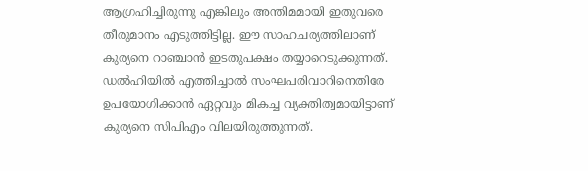ആഗ്രഹിച്ചിരുന്നു എങ്കിലും അന്തിമമായി ഇതുവരെ തീരുമാനം എടുത്തിട്ടില്ല. ഈ സാഹചര്യത്തിലാണ് കുര്യനെ റാഞ്ചാന്‍ ഇടതുപക്ഷം തയ്യാറെടുക്കുന്നത്. ഡല്‍ഹിയില്‍ എത്തിച്ചാല്‍ സംഘപരിവാറിനെതിരേ ഉപയോഗിക്കാന്‍ ഏറ്റവും മികച്ച വ്യക്തിത്വമായിട്ടാണ് കുര്യനെ സിപിഎം വിലയിരുത്തുന്നത്.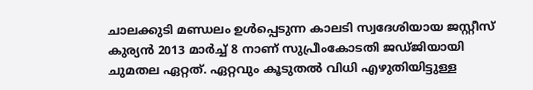ചാലക്കുടി മണ്ഡലം ഉള്‍പ്പെടുന്ന കാലടി സ്വദേശിയായ ജസ്റ്റീസ് കുര്യന്‍ 2013 മാര്‍ച്ച് 8 നാണ് സുപ്രീംകോടതി ജഡ്ജിയായി ചുമതല ഏറ്റത്. ഏറ്റവും കൂടുതല്‍ വിധി എഴുതിയിട്ടുള്ള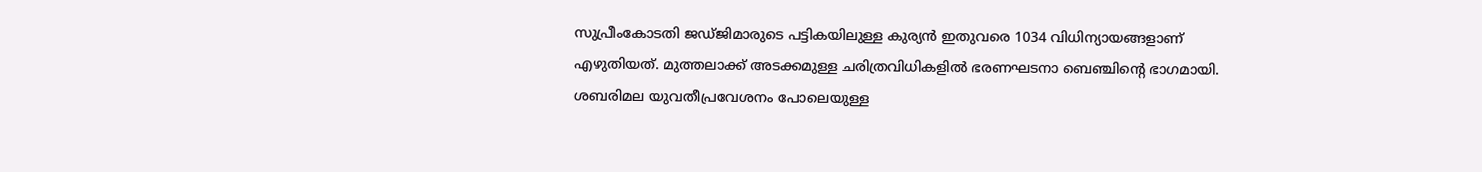സുപ്രീംകോടതി ജഡ്ജിമാരുടെ പട്ടികയിലുള്ള കുര്യന്‍ ഇതുവരെ 1034 വിധിന്യായങ്ങളാണ് എഴുതിയത്. മുത്തലാക്ക് അടക്കമുള്ള ചരിത്രവിധികളില്‍ ഭരണഘടനാ ബെഞ്ചിന്റെ ഭാഗമായി. ശബരിമല യുവതീപ്രവേശനം പോലെയുള്ള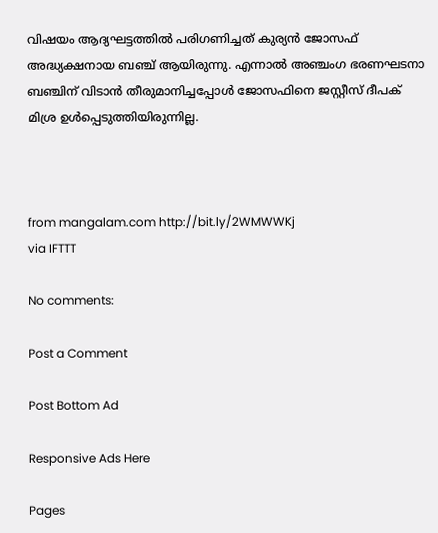വിഷയം ആദ്യഘട്ടത്തില്‍ പരിഗണിച്ചത് കുര്യന്‍ ജോസഫ് അദ്ധ്യക്ഷനായ ബഞ്ച് ആയിരുന്നു. എന്നാല്‍ അഞ്ചംഗ ഭരണഘടനാ ബഞ്ചിന് വിടാന്‍ തീരുമാനിച്ചപ്പോള്‍ ജോസഫിനെ ജസ്റ്റീസ് ദീപക് മിശ്ര ഉള്‍പ്പെടുത്തിയിരുന്നില്ല.



from mangalam.com http://bit.ly/2WMWWKj
via IFTTT

No comments:

Post a Comment

Post Bottom Ad

Responsive Ads Here

Pages